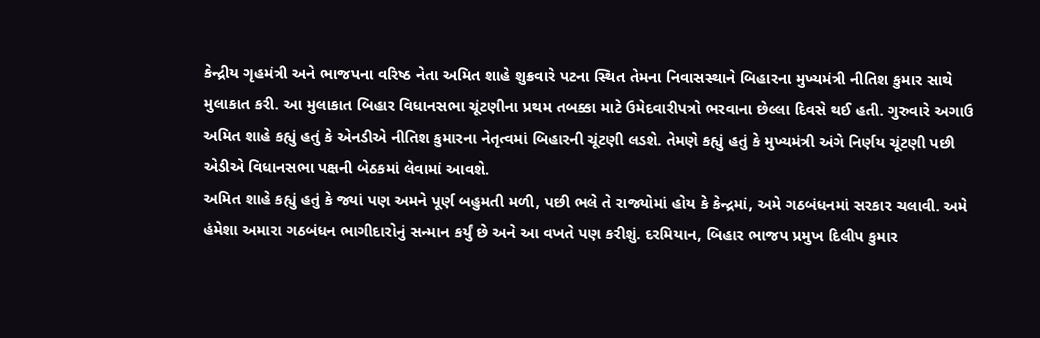કેન્દ્રીય ગૃહમંત્રી અને ભાજપના વરિષ્ઠ નેતા અમિત શાહે શુક્રવારે પટના સ્થિત તેમના નિવાસસ્થાને બિહારના મુખ્યમંત્રી નીતિશ કુમાર સાથે મુલાકાત કરી. આ મુલાકાત બિહાર વિધાનસભા ચૂંટણીના પ્રથમ તબક્કા માટે ઉમેદવારીપત્રો ભરવાના છેલ્લા દિવસે થઈ હતી. ગુરુવારે અગાઉ અમિત શાહે કહ્યું હતું કે એનડીએ નીતિશ કુમારના નેતૃત્વમાં બિહારની ચૂંટણી લડશે. તેમણે કહ્યું હતું કે મુખ્યમંત્રી અંગે નિર્ણય ચૂંટણી પછી એડીએ વિધાનસભા પક્ષની બેઠકમાં લેવામાં આવશે.
અમિત શાહે કહ્યું હતું કે જ્યાં પણ અમને પૂર્ણ બહુમતી મળી, પછી ભલે તે રાજ્યોમાં હોય કે કેન્દ્રમાં, અમે ગઠબંધનમાં સરકાર ચલાવી. અમે હંમેશા અમારા ગઠબંધન ભાગીદારોનું સન્માન કર્યું છે અને આ વખતે પણ કરીશું. દરમિયાન, બિહાર ભાજપ પ્રમુખ દિલીપ કુમાર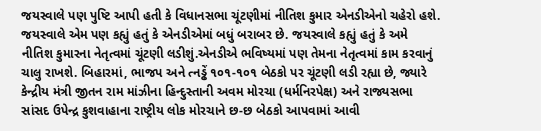જયસ્વાલે પણ પુષ્ટિ આપી હતી કે વિધાનસભા ચૂંટણીમાં નીતિશ કુમાર એનડીએનો ચહેરો હશે. જયસ્વાલે એમ પણ કહ્યું હતું કે એનડીએમાં બધું બરાબર છે. જયસ્વાલે કહ્યું હતું કે અમે નીતિશ કુમારના નેતૃત્વમાં ચૂંટણી લડીશું.એનડીએ ભવિષ્યમાં પણ તેમના નેતૃત્વમાં કામ કરવાનું ચાલુ રાખશે. બિહારમાં, ભાજપ અને ત્નડ્ઢેં ૧૦૧-૧૦૧ બેઠકો પર ચૂંટણી લડી રહ્યા છે, જ્યારે કેન્દ્રીય મંત્રી જીતન રામ માંઝીના હિન્દુસ્તાની અવમ મોરચા (ધર્મનિરપેક્ષ) અને રાજ્યસભા સાંસદ ઉપેન્દ્ર કુશવાહાના રાષ્ટ્રીય લોક મોરચાને છ-છ બેઠકો આપવામાં આવી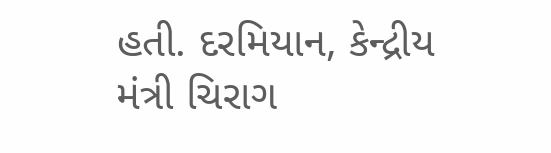હતી. દરમિયાન, કેન્દ્રીય મંત્રી ચિરાગ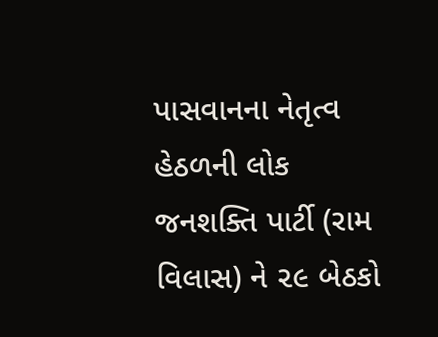પાસવાનના નેતૃત્વ હેઠળની લોક જનશક્તિ પાર્ટી (રામ વિલાસ) ને ૨૯ બેઠકો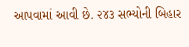આપવામાં આવી છે. ૨૪૩ સભ્યોની બિહાર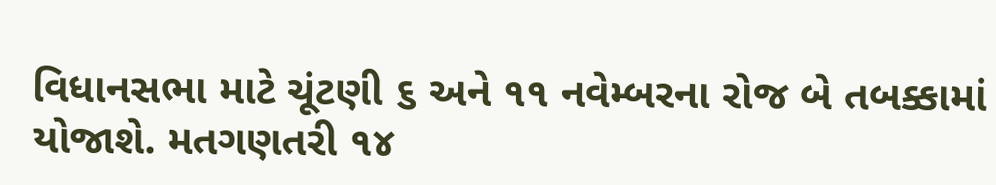વિધાનસભા માટે ચૂંટણી ૬ અને ૧૧ નવેમ્બરના રોજ બે તબક્કામાં યોજાશે. મતગણતરી ૧૪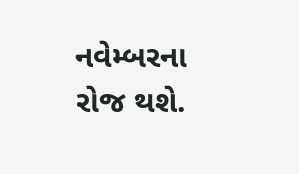નવેમ્બરના રોજ થશે.